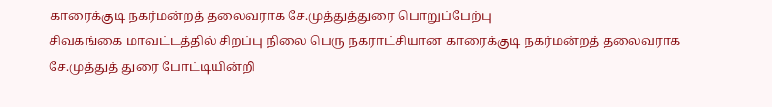காரைக்குடி நகர்மன்றத் தலைவராக சே.முத்துத்துரை பொறுப்பேற்பு
சிவகங்கை மாவட்டத்தில் சிறப்பு நிலை பெரு நகராட்சியான காரைக்குடி நகர்மன்றத் தலைவராக சே.முத்துத் துரை போட்டியின்றி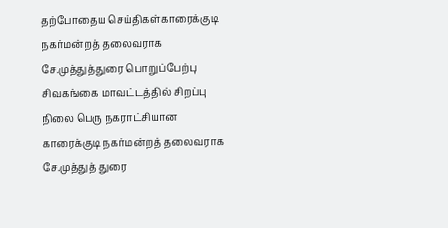தற்போதைய செய்திகள்காரைக்குடி நகர்மன்றத் தலைவராக சே.முத்துத்துரை பொறுப்பேற்பு
சிவகங்கை மாவட்டத்தில் சிறப்பு நிலை பெரு நகராட்சியான காரைக்குடி நகர்மன்றத் தலைவராக சே.முத்துத் துரை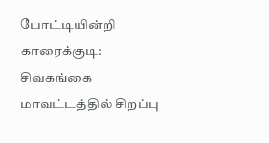போட்டியின்றி
காரைக்குடி: சிவகங்கை மாவட்டத்தில் சிறப்பு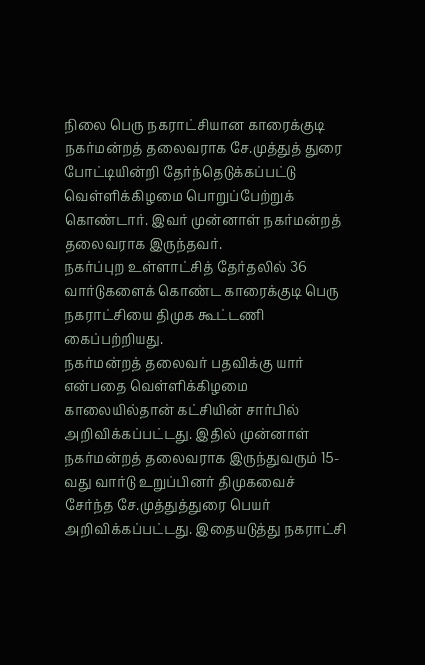நிலை பெரு நகராட்சியான காரைக்குடி நகர்மன்றத் தலைவராக சே.முத்துத் துரை போட்டியின்றி தேர்ந்தெடுக்கப்பட்டு வெள்ளிக்கிழமை பொறுப்பேற்றுக் கொண்டார். இவர் முன்னாள் நகர்மன்றத் தலைவராக இருந்தவர்.
நகர்ப்புற உள்ளாட்சித் தேர்தலில் 36 வார்டுகளைக் கொண்ட காரைக்குடி பெரு நகராட்சியை திமுக கூட்டணி கைப்பற்றியது.
நகர்மன்றத் தலைவர் பதவிக்கு யார் என்பதை வெள்ளிக்கிழமை காலையில்தான் கட்சியின் சார்பில் அறிவிக்கப்பட்டது. இதில் முன்னாள் நகர்மன்றத் தலைவராக இருந்துவரும் 15-வது வார்டு உறுப்பினர் திமுகவைச் சேர்ந்த சே.முத்துத்துரை பெயர் அறிவிக்கப்பட்டது. இதையடுத்து நகராட்சி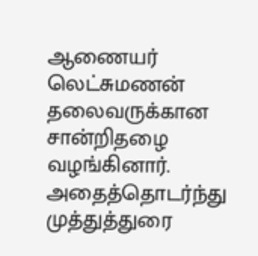ஆணையர் லெட்சுமணன் தலைவருக்கான சான்றிதழை வழங்கினார். அதைத்தொடர்ந்து முத்துத்துரை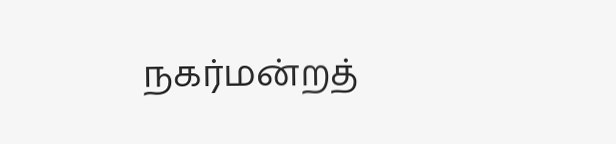நகர்மன்றத்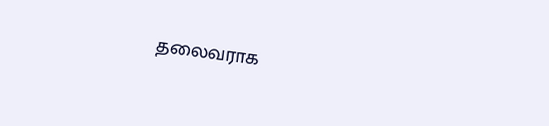தலைவராக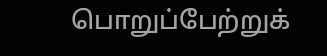பொறுப்பேற்றுக்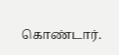கொண்டார்.